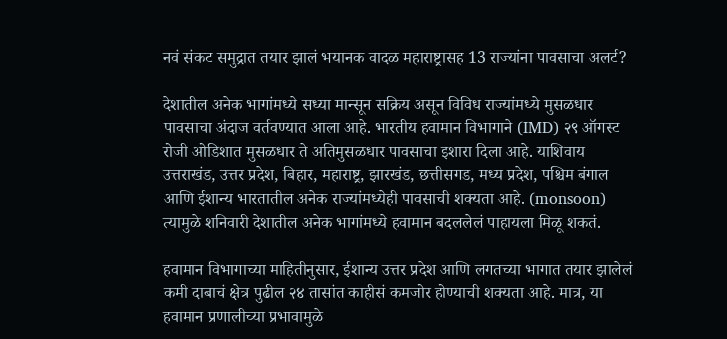नवं संकट समुद्रात तयार झालं भयानक वादळ महाराष्ट्रासह 13 राज्यांना पावसाचा अलर्ट?

देशातील अनेक भागांमध्ये सध्या मान्सून सक्रिय असून विविध राज्यांमध्ये मुसळधार पावसाचा अंदाज वर्तवण्यात आला आहे. भारतीय हवामान विभागाने (IMD) २९ ऑगस्ट रोजी ओडिशात मुसळधार ते अतिमुसळधार पावसाचा इशारा दिला आहे. याशिवाय उत्तराखंड, उत्तर प्रदेश, बिहार, महाराष्ट्र, झारखंड, छत्तीसगड, मध्य प्रदेश, पश्चिम बंगाल आणि ईशान्य भारतातील अनेक राज्यांमध्येही पावसाची शक्यता आहे. (monsoon) त्यामुळे शनिवारी देशातील अनेक भागांमध्ये हवामान बदललेलं पाहायला मिळू शकतं.

हवामान विभागाच्या माहितीनुसार, ईशान्य उत्तर प्रदेश आणि लगतच्या भागात तयार झालेलं कमी दाबाचं क्षेत्र पुढील २४ तासांत काहीसं कमजोर होण्याची शक्यता आहे. मात्र, या हवामान प्रणालीच्या प्रभावामुळे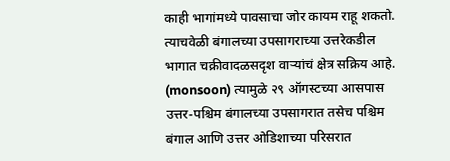काही भागांमध्ये पावसाचा जोर कायम राहू शकतो. त्याचवेळी बंगालच्या उपसागराच्या उत्तरेकडील भागात चक्रीवादळसदृश वाऱ्यांचं क्षेत्र सक्रिय आहे. (monsoon) त्यामुळे २९ ऑगस्टच्या आसपास उत्तर-पश्चिम बंगालच्या उपसागरात तसेच पश्चिम बंगाल आणि उत्तर ओडिशाच्या परिसरात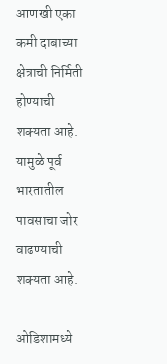आणखी एका कमी दाबाच्या क्षेत्राची निर्मिती होण्याची शक्यता आहे. यामुळे पूर्व भारतातील पावसाचा जोर वाढण्याची शक्यता आहे.

ओडिशामध्ये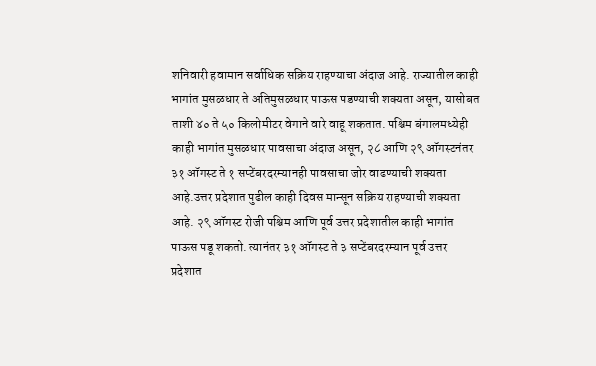शनिवारी हवामान सर्वाधिक सक्रिय राहण्याचा अंदाज आहे. राज्यातील काही भागांत मुसळधार ते अतिमुसळधार पाऊस पडण्याची शक्यता असून, यासोबत ताशी ४० ते ५० किलोमीटर वेगाने वारे वाहू शकतात. पश्चिम बंगालमध्येही काही भागांत मुसळधार पावसाचा अंदाज असून, २८ आणि २९ ऑगस्टनंतर ३१ ऑगस्ट ते १ सप्टेंबरदरम्यानही पावसाचा जोर वाढण्याची शक्यता आहे.उत्तर प्रदेशात पुढील काही दिवस मान्सून सक्रिय राहण्याची शक्यता आहे. २९ ऑगस्ट रोजी पश्चिम आणि पूर्व उत्तर प्रदेशातील काही भागांत पाऊस पडू शकतो. त्यानंतर ३१ ऑगस्ट ते ३ सप्टेंबरदरम्यान पूर्व उत्तर प्रदेशात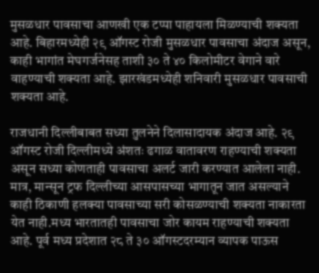मुसळधार पावसाचा आणखी एक टप्पा पाहायला मिळण्याची शक्यता आहे. बिहारमध्येही २९ ऑगस्ट रोजी मुसळधार पावसाचा अंदाज असून, काही भागांत मेघगर्जनेसह ताशी ३० ते ४० किलोमीटर वेगाने वारे वाहण्याची शक्यता आहे. झारखंडमध्येही शनिवारी मुसळधार पावसाची शक्यता आहे.

राजधानी दिल्लीबाबत सध्या तुलनेने दिलासादायक अंदाज आहे. २९ ऑगस्ट रोजी दिल्लीमध्ये अंशतः ढगाळ वातावरण राहण्याची शक्यता असून सध्या कोणताही पावसाचा अलर्ट जारी करण्यात आलेला नाही. मात्र, मान्सून ट्रफ दिल्लीच्या आसपासच्या भागातून जात असल्याने काही ठिकाणी हलक्या पावसाच्या सरी कोसळण्याची शक्यता नाकारता येत नाही.मध्य भारतातही पावसाचा जोर कायम राहण्याची शक्यता आहे. पूर्व मध्य प्रदेशात २८ ते ३० ऑगस्टदरम्यान व्यापक पाऊस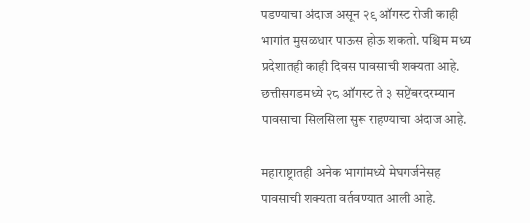पडण्याचा अंदाज असून २९ ऑगस्ट रोजी काही भागांत मुसळधार पाऊस होऊ शकतो. पश्चिम मध्य प्रदेशातही काही दिवस पावसाची शक्यता आहे. छत्तीसगडमध्ये २८ ऑगस्ट ते ३ सप्टेंबरदरम्यान पावसाचा सिलसिला सुरू राहण्याचा अंदाज आहे.

महाराष्ट्रातही अनेक भागांमध्ये मेघगर्जनेसह पावसाची शक्यता वर्तवण्यात आली आहे.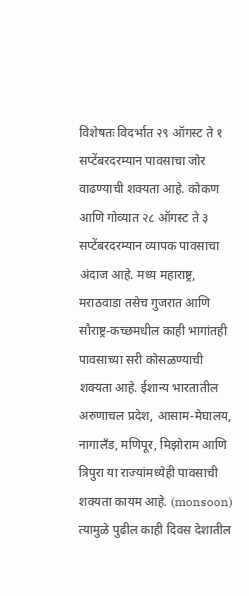विशेषतः विदर्भात २९ ऑगस्ट ते १ सप्टेंबरदरम्यान पावसाचा जोर वाढण्याची शक्यता आहे. कोकण आणि गोव्यात २८ ऑगस्ट ते ३ सप्टेंबरदरम्यान व्यापक पावसाचा अंदाज आहे. मध्य महाराष्ट्र, मराठवाडा तसेच गुजरात आणि सौराष्ट्र-कच्छमधील काही भागांतही पावसाच्या सरी कोसळण्याची शक्यता आहे. ईशान्य भारतातील अरुणाचल प्रदेश, आसाम-मेघालय, नागालँड, मणिपूर, मिझोराम आणि त्रिपुरा या राज्यांमध्येही पावसाची शक्यता कायम आहे. (monsoon) त्यामुळे पुढील काही दिवस देशातील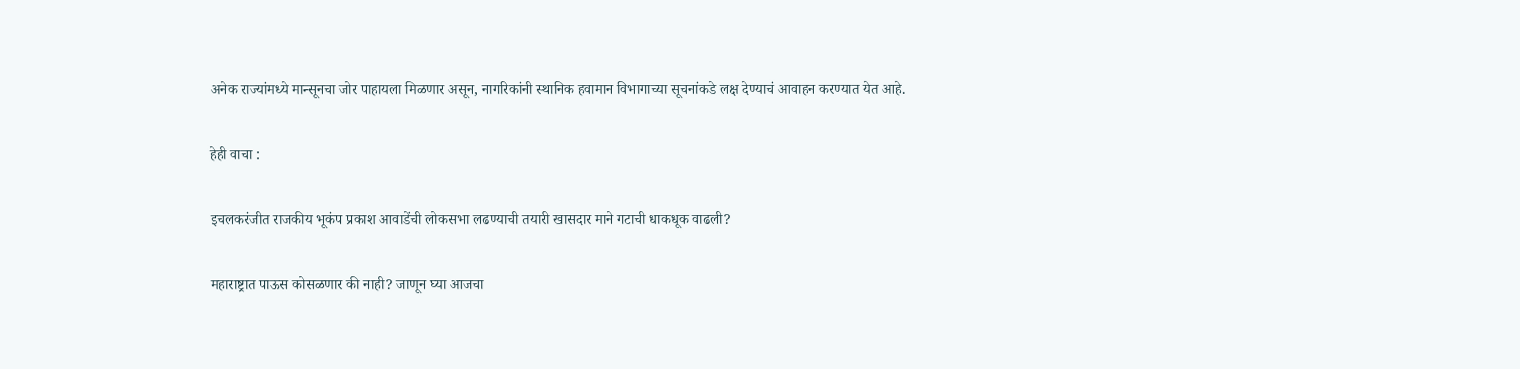अनेक राज्यांमध्ये मान्सूनचा जोर पाहायला मिळणार असून, नागरिकांनी स्थानिक हवामान विभागाच्या सूचनांकडे लक्ष देण्याचं आवाहन करण्यात येत आहे.

हेही वाचा :

इचलकरंजीत राजकीय भूकंप प्रकाश आवाडेंची लोकसभा लढण्याची तयारी खासदार माने गटाची धाकधूक वाढली?

महाराष्ट्रात पाऊस कोसळणार की नाही? जाणून घ्या आजचा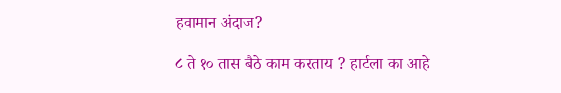हवामान अंदाज?

८ ते १० तास बैठे काम करताय ? हार्टला का आहे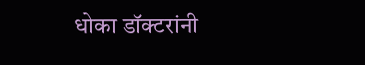धोका डॉक्टरांनी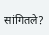सांगितले?